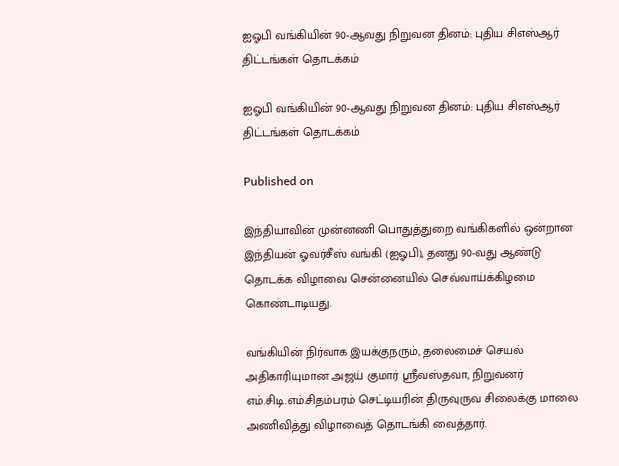ஐஓபி வங்கியின் 90-ஆவது நிறுவன தினம்: புதிய சிஎஸ்ஆர் திட்டங்கள் தொடக்கம்

ஐஓபி வங்கியின் 90-ஆவது நிறுவன தினம்: புதிய சிஎஸ்ஆர் திட்டங்கள் தொடக்கம்

Published on

இந்தியாவின் முன்னணி பொதுத்துறை வங்கிகளில் ஒன்றான இந்தியன் ஓவர்சீஸ் வங்கி (ஐஓபி), தனது 90-வது ஆண்டு தொடக்க விழாவை சென்னையில் செவ்வாய்க்கிழமை கொண்டாடியது.

வங்கியின் நிர்வாக இயக்குநரும், தலைமைச் செயல் அதிகாரியுமான அஜய் குமார் ஸ்ரீவஸ்தவா, நிறுவனர் எம்.சிடி.எம்.சிதம்பரம் செட்டியரின் திருவுருவ சிலைக்கு மாலை அணிவித்து விழாவைத் தொடங்கி வைத்தார்.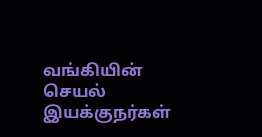வங்கியின் செயல் இயக்குநர்கள்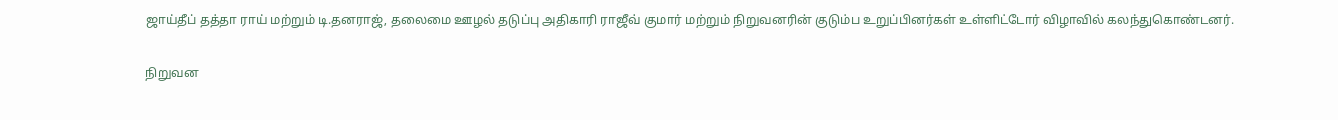ஜாய்தீப் தத்தா ராய் மற்றும் டி.தனராஜ், தலைமை ஊழல் தடுப்பு அதிகாரி ராஜீவ் குமார் மற்றும் நிறுவனரின் குடும்ப உறுப்பினர்கள் உள்ளிட்டோர் விழாவில் கலந்துகொண்டனர்.

நிறுவன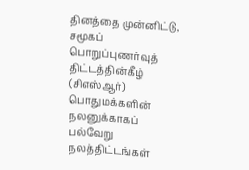தினத்தை முன்னிட்டு, சமூகப் பொறுப்புணர்வுத் திட்டத்தின்கீழ் (சிஎஸ்ஆர்) பொதுமக்களின் நலனுக்காகப் பல்வேறு நலத்திட்டங்கள்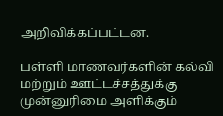அறிவிக்கப்பட்டன.

பள்ளி மாணவர்களின் கல்வி மற்றும் ஊட்டச்சத்துக்கு முன்னுரிமை அளிக்கும்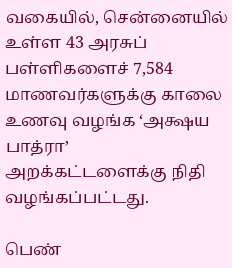வகையில், சென்னையில் உள்ள 43 அரசுப் பள்ளிகளைச் 7,584 மாணவர்களுக்கு காலை உணவு வழங்க ‘அக்ஷய பாத்ரா’ அறக்கட்டளைக்கு நிதி வழங்கப்பட்டது.

பெண்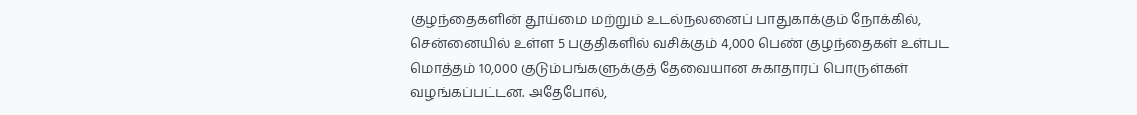குழந்தைகளின் தூய்மை மற்றும் உடல்நலனைப் பாதுகாக்கும் நோக்கில், சென்னையில் உள்ள 5 பகுதிகளில் வசிக்கும் 4,000 பெண் குழந்தைகள் உள்பட மொத்தம் 10,000 குடும்பங்களுக்குத் தேவையான சுகாதாரப் பொருள்கள் வழங்கப்பட்டன. அதேபோல்,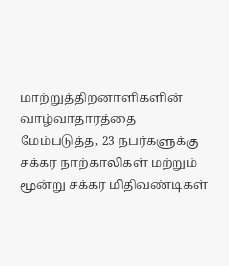மாற்றுத்திறனாளிகளின் வாழ்வாதாரத்தை மேம்படுத்த, 23 நபர்களுக்கு சக்கர நாற்காலிகள் மற்றும் மூன்று சக்கர மிதிவண்டிகள்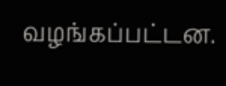வழங்கப்பட்டன.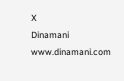X
Dinamani
www.dinamani.com